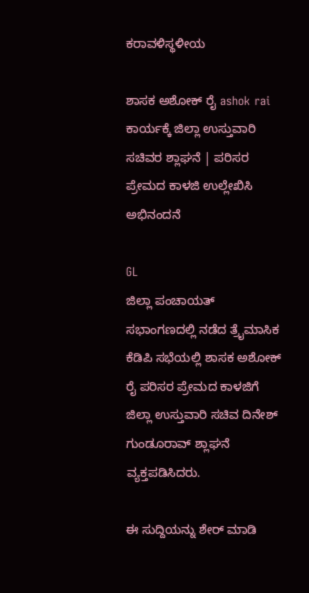ಕರಾವಳಿಸ್ಥಳೀಯ

ಶಾಸಕ ಅಶೋಕ್ ರೈ ashok rai ಕಾರ್ಯಕ್ಕೆ ಜಿಲ್ಲಾ ಉಸ್ತುವಾರಿ ಸಚಿವರ ಶ್ಲಾಘನೆ | ಪರಿಸರ ಪ್ರೇಮದ ಕಾಳಜಿ ಉಲ್ಲೇಖಿಸಿ ಅಭಿನಂದನೆ

GL
ಜಿಲ್ಲಾ ಪಂಚಾಯತ್ ಸಭಾಂಗಣದಲ್ಲಿ ನಡೆದ ತ್ರೈಮಾಸಿಕ ಕೆಡಿಪಿ ಸಭೆಯಲ್ಲಿ ಶಾಸಕ ಅಶೋಕ್ ರೈ ಪರಿಸರ ಪ್ರೇಮದ ಕಾಳಜಿಗೆ ಜಿಲ್ಲಾ ಉಸ್ತುವಾರಿ ಸಚಿವ ದಿನೇಶ್ ಗುಂಡೂರಾವ್ ಶ್ಲಾಘನೆ ವ್ಯಕ್ತಪಡಿಸಿದರು.

ಈ ಸುದ್ದಿಯನ್ನು ಶೇರ್ ಮಾಡಿ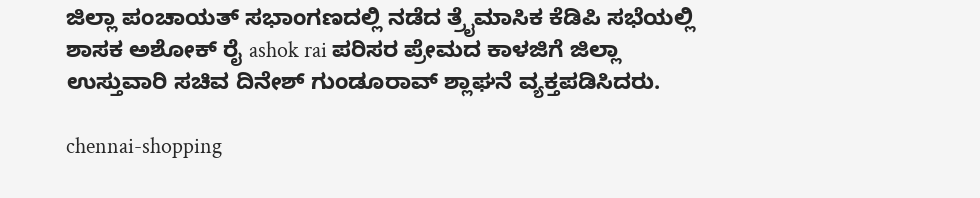ಜಿಲ್ಲಾ ಪಂಚಾಯತ್ ಸಭಾಂಗಣದಲ್ಲಿ ನಡೆದ ತ್ರೈಮಾಸಿಕ ಕೆಡಿಪಿ ಸಭೆಯಲ್ಲಿ ಶಾಸಕ ಅಶೋಕ್ ರೈ ashok rai ಪರಿಸರ ಪ್ರೇಮದ ಕಾಳಜಿಗೆ ಜಿಲ್ಲಾ ಉಸ್ತುವಾರಿ ಸಚಿವ ದಿನೇಶ್ ಗುಂಡೂರಾವ್ ಶ್ಲಾಘನೆ ವ್ಯಕ್ತಪಡಿಸಿದರು.

chennai-shopping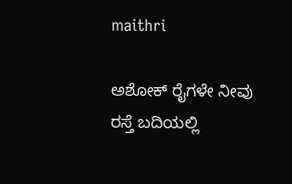maithri

ಅಶೋಕ್ ರೈಗಳೇ ನೀವು ರಸ್ತೆ ಬದಿಯಲ್ಲಿ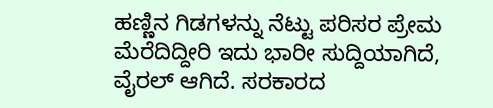ಹಣ್ಣಿನ ಗಿಡಗಳನ್ನು ನೆಟ್ಟು ಪರಿಸರ‌ ಪ್ರೇಮ‌ ಮೆರೆದಿದ್ದೀರಿ ಇದು ಭಾರೀ ಸುದ್ದಿಯಾಗಿದೆ, ವೈರಲ್ ಆಗಿದೆ. ಸರಕಾರದ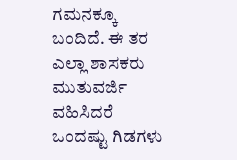ಗಮನಕ್ಕೂ ಬಂದಿದೆ. ಈ ತರ ಎಲ್ಲಾ ಶಾಸಕರು ಮುತುವರ್ಜಿ ವಹಿಸಿದರೆ ಒಂದಷ್ಟು ಗಿಡಗಳು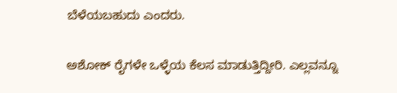ಬೆಳೆಯಬಹುದು ಎಂದರು.

ಅಶೋಕ್ ರೈಗಳೇ ಒಳ್ಳೆಯ ಕೆಲಸ ಮಾಡುತ್ತಿದ್ದೀರಿ. ಎಲ್ಲವನ್ನೂ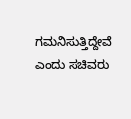ಗಮನಿಸುತ್ತಿದ್ದೇವೆ ಎಂದು ಸಚಿವರು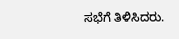ಸಭೆಗೆ ತಿಳಿಸಿದರು.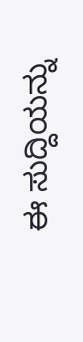ಈ ಸುದ್ದಿಯನ್ನು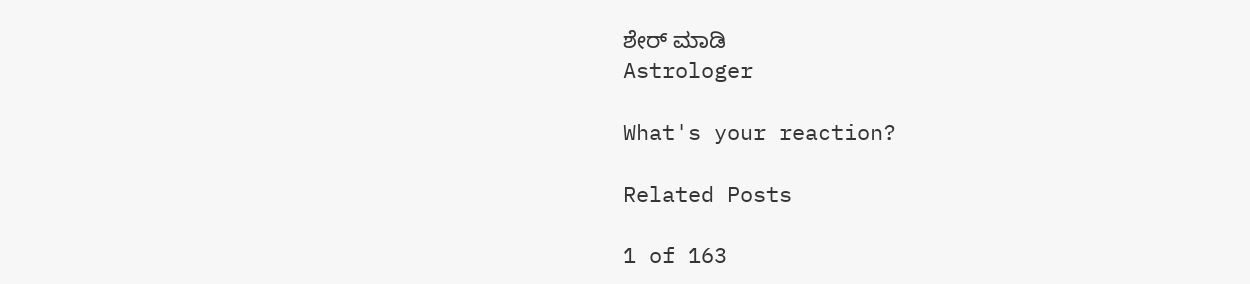ಶೇರ್ ಮಾಡಿ
Astrologer

What's your reaction?

Related Posts

1 of 163